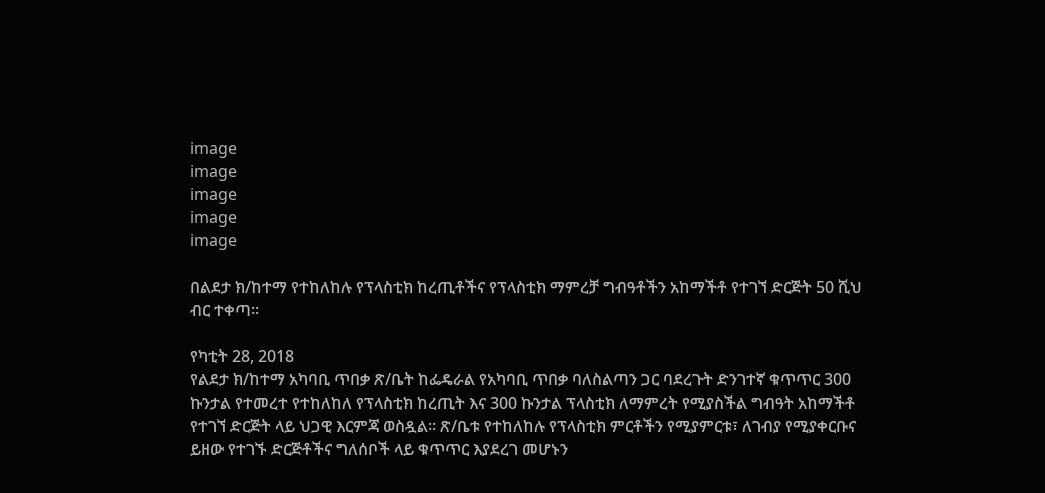image
image
image
image
image

በልደታ ክ/ከተማ የተከለከሉ የፕላስቲክ ከረጢቶችና የፕላስቲክ ማምረቻ ግብዓቶችን አከማችቶ የተገኘ ድርጅት 50 ሺህ ብር ተቀጣ።

የካቲት 28, 2018
የልደታ ክ/ከተማ አካባቢ ጥበቃ ጽ/ቤት ከፌዴራል የአካባቢ ጥበቃ ባለስልጣን ጋር ባደረጉት ድንገተኛ ቁጥጥር 300 ኩንታል የተመረተ የተከለከለ የፕላስቲክ ከረጢት እና 300 ኩንታል ፕላስቲክ ለማምረት የሚያስችል ግብዓት አከማችቶ የተገኘ ድርጅት ላይ ህጋዊ እርምጃ ወስዷል። ጽ/ቤቱ የተከለከሉ የፕላስቲክ ምርቶችን የሚያምርቱ፣ ለገብያ የሚያቀርቡና ይዘው የተገኙ ድርጅቶችና ግለሰቦች ላይ ቁጥጥር እያደረገ መሆኑን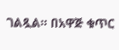ገልጿል። በአዋጅ ቁጥር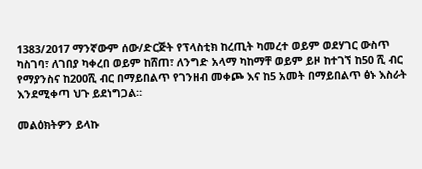1383/2017 ማንኛውም ሰው/ድርጅት የፕላስቲክ ከረጢት ካመረተ ወይም ወደሃገር ውስጥ ካስገባ፣ ለገበያ ካቀረበ ወይም ከሸጠ፣ ለንግድ አላማ ካከማቸ ወይም ይዞ ከተገኘ ከ50 ሺ ብር የማያንስና ከ200ሺ ብር በማይበልጥ የገንዘብ መቀጮ እና ከ5 አመት በማይበልጥ ፅኑ እስራት እንደሚቀጣ ህጉ ይደነግጋል።

መልዕክትዎን ይላኩ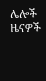ሌሎች ዜናዎች